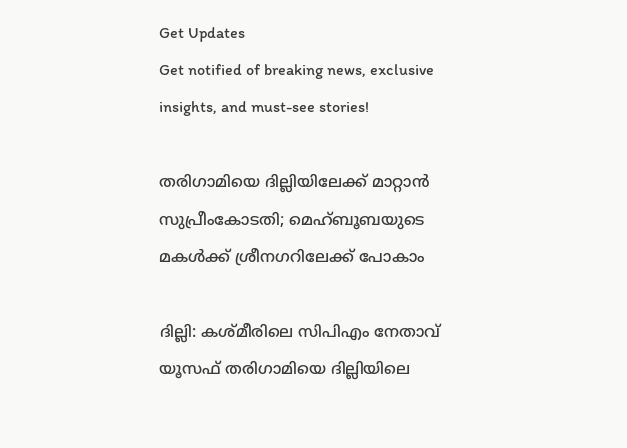Get Updates
Get notified of breaking news, exclusive insights, and must-see stories!

തരിഗാമിയെ ദില്ലിയിലേക്ക് മാറ്റാന്‍ സുപ്രീംകോടതി; മെഹ്ബൂബയുടെ മകള്‍ക്ക് ശ്രീനഗറിലേക്ക് പോകാം

ദില്ലി: കശ്മീരിലെ സിപിഎം നേതാവ് യൂസഫ് തരിഗാമിയെ ദില്ലിയിലെ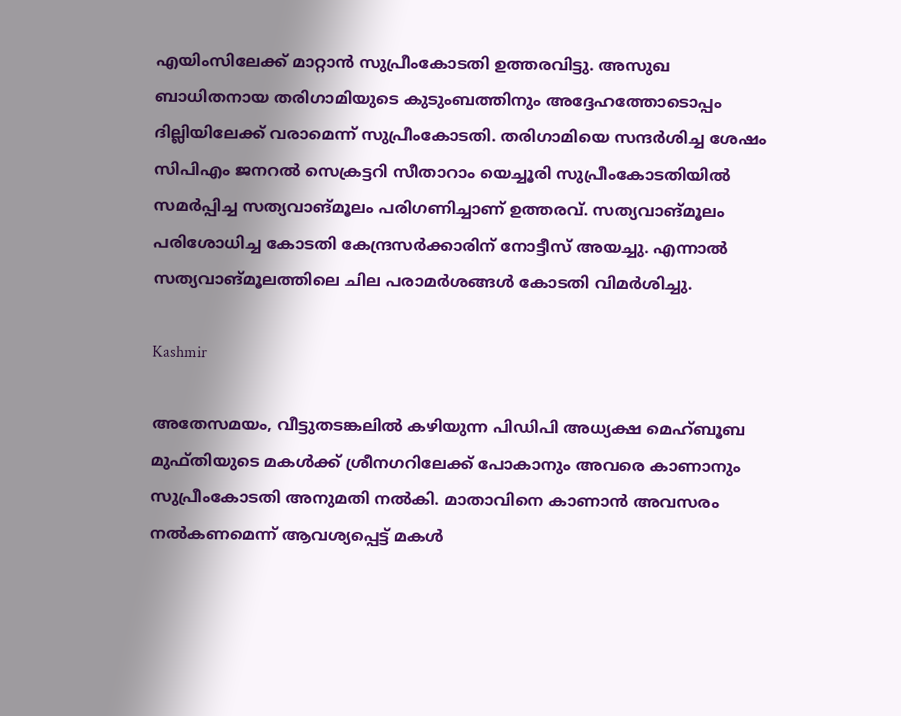എയിംസിലേക്ക് മാറ്റാന്‍ സുപ്രീംകോടതി ഉത്തരവിട്ടു. അസുഖ ബാധിതനായ തരിഗാമിയുടെ കുടുംബത്തിനും അദ്ദേഹത്തോടൊപ്പം ദില്ലിയിലേക്ക് വരാമെന്ന് സുപ്രീംകോടതി. തരിഗാമിയെ സന്ദര്‍ശിച്ച ശേഷം സിപിഎം ജനറല്‍ സെക്രട്ടറി സീതാറാം യെച്ചൂരി സുപ്രീംകോടതിയില്‍ സമര്‍പ്പിച്ച സത്യവാങ്മൂലം പരിഗണിച്ചാണ് ഉത്തരവ്. സത്യവാങ്മൂലം പരിശോധിച്ച കോടതി കേന്ദ്രസര്‍ക്കാരിന് നോട്ടീസ് അയച്ചു. എന്നാല്‍ സത്യവാങ്മൂലത്തിലെ ചില പരാമര്‍ശങ്ങള്‍ കോടതി വിമര്‍ശിച്ചു.

Kashmir

അതേസമയം, വീട്ടുതടങ്കലില്‍ കഴിയുന്ന പിഡിപി അധ്യക്ഷ മെഹ്ബൂബ മുഫ്തിയുടെ മകള്‍ക്ക് ശ്രീനഗറിലേക്ക് പോകാനും അവരെ കാണാനും സുപ്രീംകോടതി അനുമതി നല്‍കി. മാതാവിനെ കാണാന്‍ അവസരം നല്‍കണമെന്ന് ആവശ്യപ്പെട്ട് മകള്‍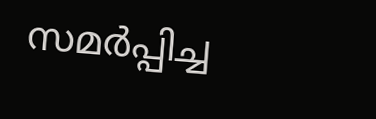സമര്‍പ്പിച്ച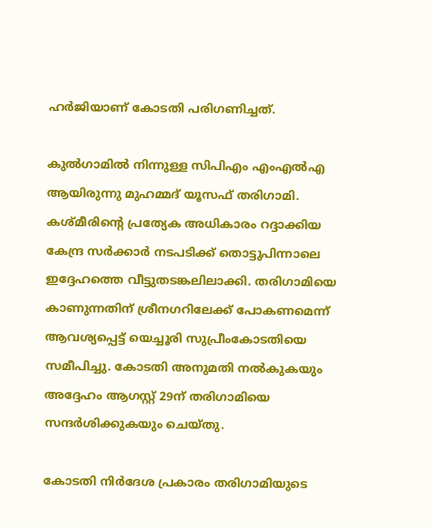ഹര്‍ജിയാണ് കോടതി പരിഗണിച്ചത്.

കുല്‍ഗാമില്‍ നിന്നുള്ള സിപിഎം എംഎല്‍എ ആയിരുന്നു മുഹമ്മദ് യൂസഫ് തരിഗാമി. കശ്മീരിന്റെ പ്രത്യേക അധികാരം റദ്ദാക്കിയ കേന്ദ്ര സര്‍ക്കാര്‍ നടപടിക്ക് തൊട്ടുപിന്നാലെ ഇദ്ദേഹത്തെ വീട്ടുതടങ്കലിലാക്കി. തരിഗാമിയെ കാണുന്നതിന് ശ്രീനഗറിലേക്ക് പോകണമെന്ന് ആവശ്യപ്പെട്ട് യെച്ചൂരി സുപ്രീംകോടതിയെ സമീപിച്ചു. കോടതി അനുമതി നല്‍കുകയും അദ്ദേഹം ആഗസ്റ്റ് 29ന് തരിഗാമിയെ സന്ദര്‍ശിക്കുകയും ചെയ്തു.

കോടതി നിര്‍ദേശ പ്രകാരം തരിഗാമിയുടെ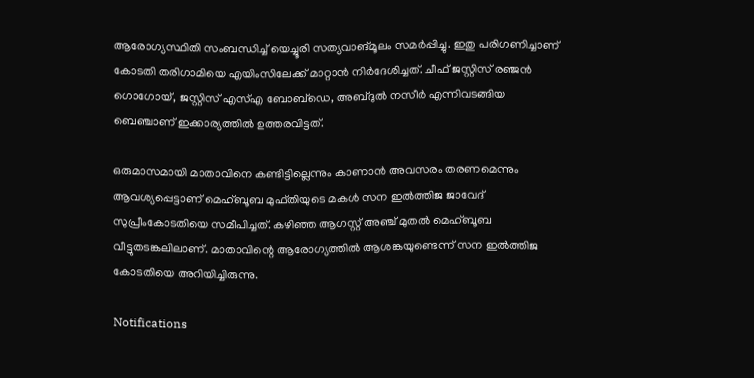ആരോഗ്യസ്ഥിതി സംബന്ധിച്ച് യെച്ചൂരി സത്യവാങ്മൂലം സമര്‍പ്പിച്ചു. ഇതു പരിഗണിച്ചാണ് കോടതി തരിഗാമിയെ എയിംസിലേക്ക് മാറ്റാന്‍ നിര്‍ദേശിച്ചത്. ചീഫ് ജസ്റ്റിസ് രഞ്ജന്‍ ഗൊഗോയ്, ജസ്റ്റിസ് എസ്എ ബോബ്‌ഡെ, അബ്ദുല്‍ നസീര്‍ എന്നിവടങ്ങിയ ബെഞ്ചാണ് ഇക്കാര്യത്തില്‍ ഉത്തരവിട്ടത്.

ഒരുമാസമായി മാതാവിനെ കണ്ടിട്ടില്ലെന്നും കാണാന്‍ അവസരം തരണമെന്നും ആവശ്യപ്പെട്ടാണ് മെഹ്ബൂബ മുഫ്തിയുടെ മകള്‍ സന ഇല്‍ത്തിജ ജാവേദ് സുപ്രീംകോടതിയെ സമീപിച്ചത്. കഴിഞ്ഞ ആഗസ്റ്റ് അഞ്ച് മുതല്‍ മെഹ്ബൂബ വീട്ടുതടങ്കലിലാണ്. മാതാവിന്റെ ആരോഗ്യത്തില്‍ ആശങ്കയുണ്ടെന്ന് സന ഇല്‍ത്തിജ കോടതിയെ അറിയിച്ചിരുന്നു.

Notifications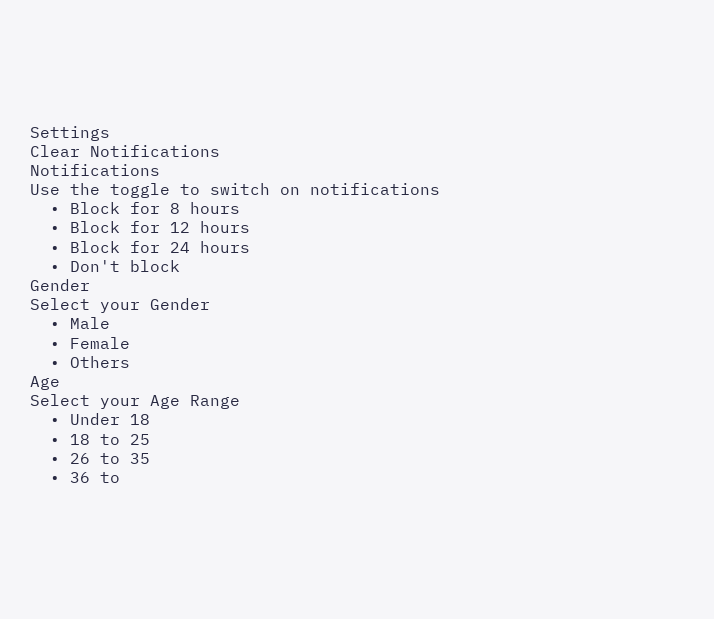Settings
Clear Notifications
Notifications
Use the toggle to switch on notifications
  • Block for 8 hours
  • Block for 12 hours
  • Block for 24 hours
  • Don't block
Gender
Select your Gender
  • Male
  • Female
  • Others
Age
Select your Age Range
  • Under 18
  • 18 to 25
  • 26 to 35
  • 36 to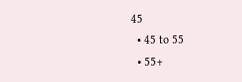45
  • 45 to 55
  • 55+